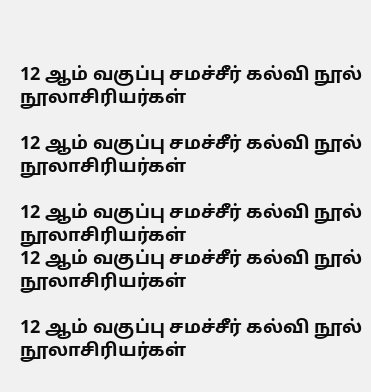12 ஆம் வகுப்பு சமச்சீர் கல்வி நூல் நூலாசிரியர்கள்

12 ஆம் வகுப்பு சமச்சீர் கல்வி நூல் நூலாசிரியர்கள்

12 ஆம் வகுப்பு சமச்சீர் கல்வி நூல் நூலாசிரியர்கள்
12 ஆம் வகுப்பு சமச்சீர் கல்வி நூல் நூலாசிரியர்கள்

12 ஆம் வகுப்பு சமச்சீர் கல்வி நூல் நூலாசிரியர்கள்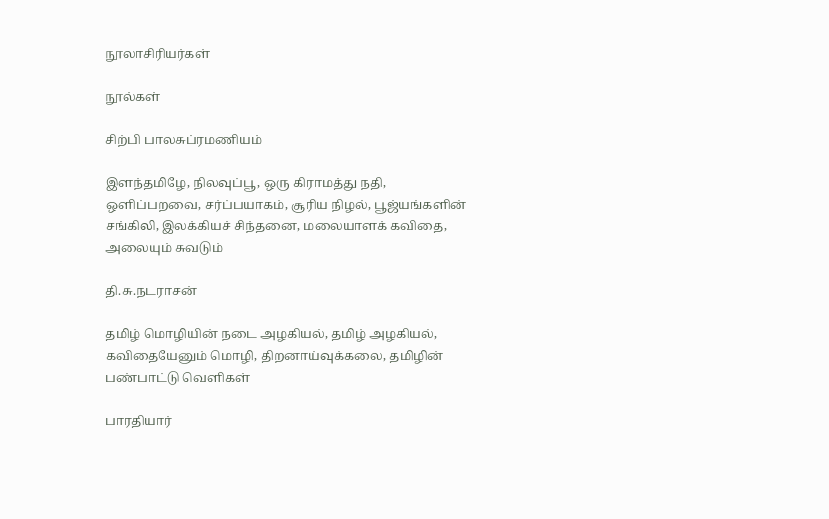நூலாசிரியர்கள்

நூல்கள்

சிற்பி பாலசுப்ரமணியம்

இளந்தமிழே, நிலவுப்பூ, ஒரு கிராமத்து நதி, ஒளிப்பறவை, சர்ப்பயாகம், சூரிய நிழல், பூஜ்யங்களின் சங்கிலி, இலக்கியச் சிந்தனை, மலையாளக் கவிதை, அலையும் சுவடும்

தி.சு.நடராசன்

தமிழ் மொழியின் நடை அழகியல், தமிழ் அழகியல், கவிதையேனும் மொழி, திறனாய்வுக்கலை, தமிழின் பண்பாட்டு வெளிகள்

பாரதியார்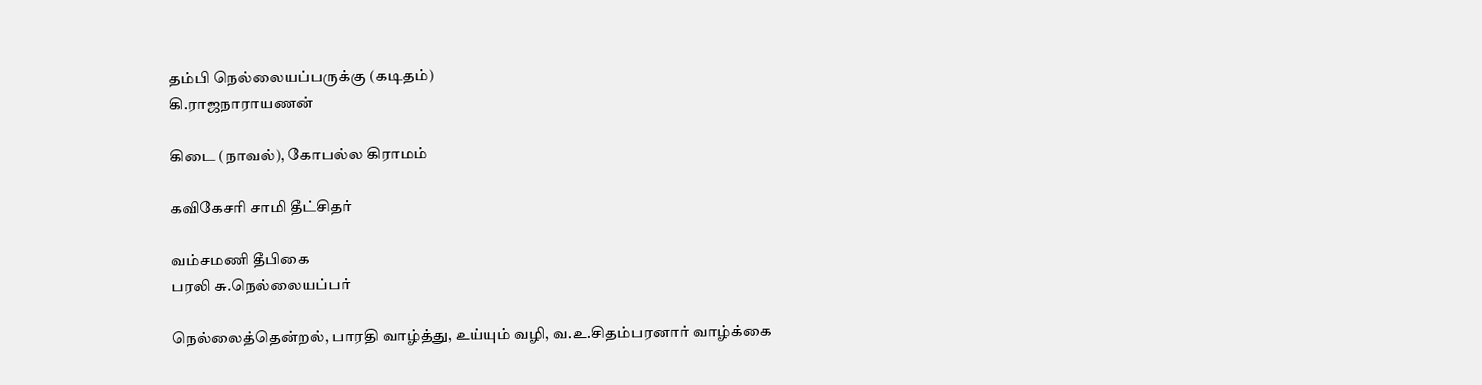தம்பி நெல்லையப்பருக்கு (கடிதம்)
கி.ராஜநாராயணன்

கிடை (நாவல்), கோபல்ல கிராமம்

கவிகேசரி சாமி தீட்சிதர்

வம்சமணி தீபிகை
பரலி சு.நெல்லையப்பர்

நெல்லைத்தென்றல், பாரதி வாழ்த்து, உய்யும் வழி, வ.உ.சிதம்பரனார் வாழ்க்கை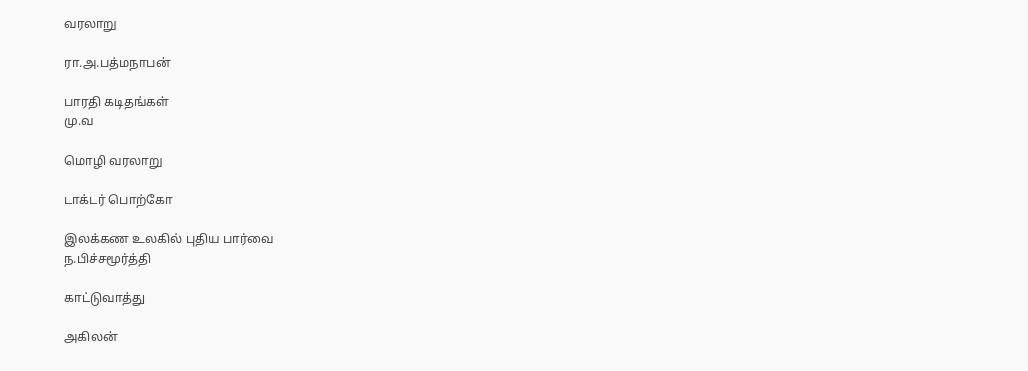வரலாறு

ரா.அ.பத்மநாபன்

பாரதி கடிதங்கள்
மு.வ

மொழி வரலாறு

டாக்டர் பொற்கோ

இலக்கண உலகில் புதிய பார்வை
ந.பிச்சமூர்த்தி

காட்டுவாத்து

அகிலன்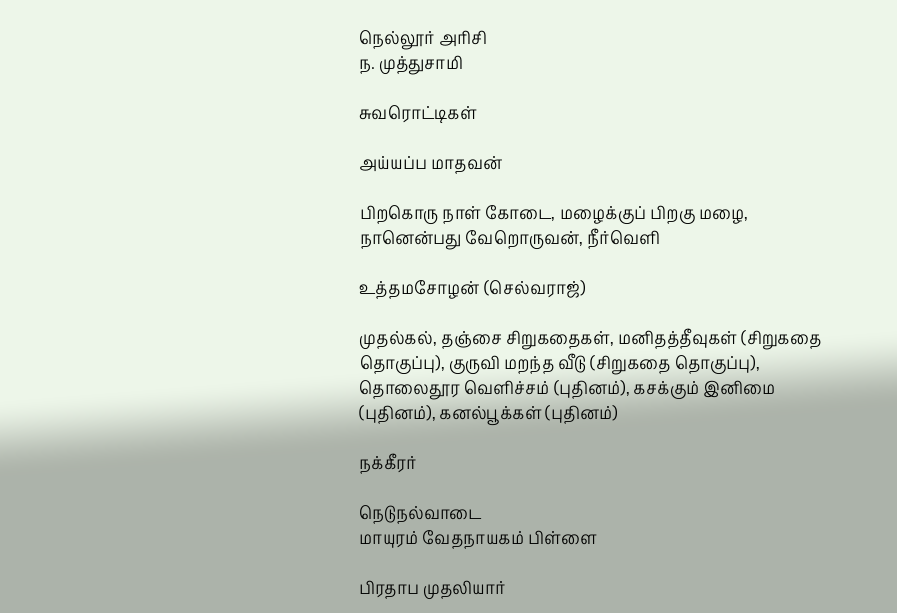நெல்லூர் அரிசி
ந. முத்துசாமி

சுவரொட்டிகள்

அய்யப்ப மாதவன்

பிறகொரு நாள் கோடை, மழைக்குப் பிறகு மழை, நானென்பது வேறொருவன், நீர்வெளி

உத்தமசோழன் (செல்வராஜ்)

முதல்கல், தஞ்சை சிறுகதைகள், மனிதத்தீவுகள் (சிறுகதை தொகுப்பு), குருவி மறந்த வீடு (சிறுகதை தொகுப்பு), தொலைதூர வெளிச்சம் (புதினம்), கசக்கும் இனிமை (புதினம்), கனல்பூக்கள் (புதினம்)

நக்கீரர்

நெடுநல்வாடை
மாயுரம் வேதநாயகம் பிள்ளை

பிரதாப முதலியார்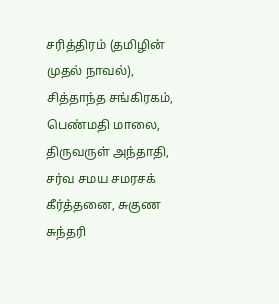சரித்திரம் (தமிழின் முதல் நாவல்), சித்தாந்த சங்கிரகம், பெண்மதி மாலை, திருவருள் அந்தாதி, சர்வ சமய சமரசக் கீர்த்தனை, சுகுண சுந்தரி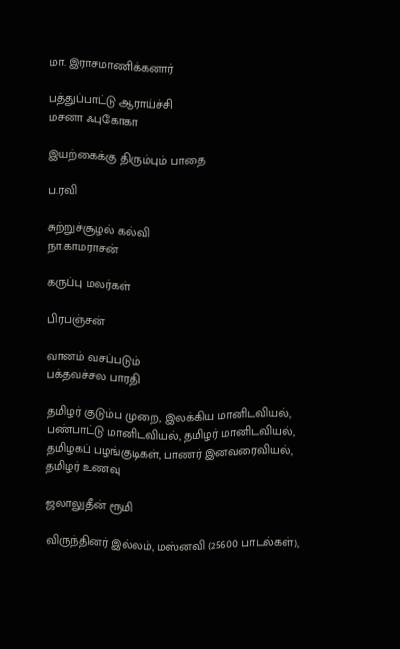மா. இராசமாணிக்கனார்

பத்துப்பாட்டு ஆராய்ச்சி
மசனா ஃபுகோகா

இயற்கைக்கு திரும்பும் பாதை

ப.ரவி

சுற்றுச்சூழல் கல்வி
நா.காமராசன்

கருப்பு மலர்கள்

பிரபஞ்சன்

வானம் வசப்படும்
பக்தவச்சல பாரதி

தமிழர் குடும்ப முறை, இலக்கிய மானிடவியல், பண்பாட்டு மானிடவியல், தமிழர் மானிடவியல், தமிழகப் பழங்குடிகள், பாணர் இனவரைவியல், தமிழர் உணவு

ஜலாலுதீன் ரூமி

விருந்தினர் இல்லம், மஸ்னவி (25600 பாடல்கள்),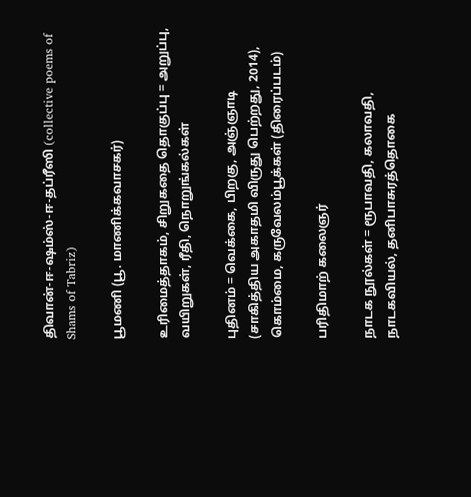திவான்-ஈ-ஷம்ஸ்-ஈ-தப்ரீஸி (collective poems of Shams of Tabriz)

பூமணி (பூ. மாணிக்கவாசகர்)

உரிமைத்தாகம், சிறுகதை தொகுப்பு = அறுப்பு, வயிறுகள், ரீதி, நொறுங்கல்கள்

புதினம் = வெக்கை, பிறகு, அஞ்ஞாடி (சாகித்திய அகாதமி விருது பெற்றது, 2014), கொம்மை, கருவேலம்பூக்கள் (திரைப்படம்)

பரிதிமாற் கலைஞர்

நாடக நூல்கள் = ரூபாவதி, கலாவதி, நாடகவியல், தனிபாசுரத்தொகை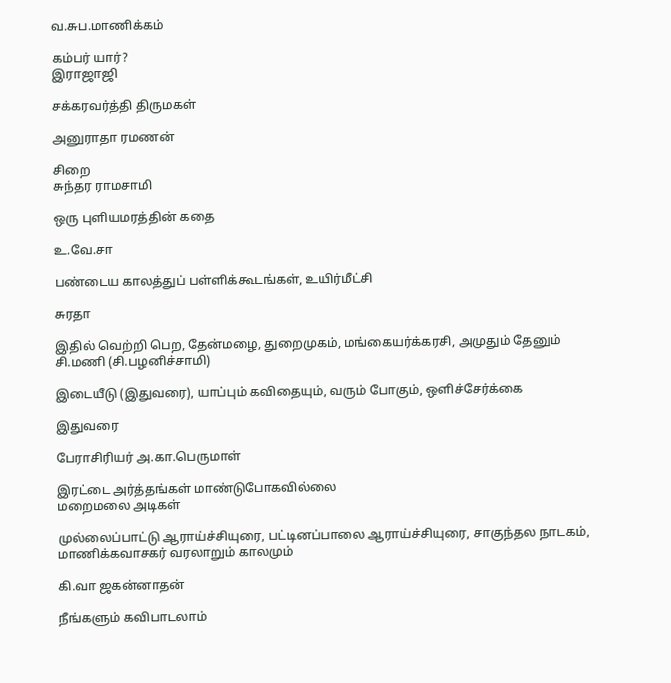வ.சுப.மாணிக்கம்

கம்பர் யார்?
இராஜாஜி

சக்கரவர்த்தி திருமகள்

அனுராதா ரமணன்

சிறை
சுந்தர ராமசாமி

ஒரு புளியமரத்தின் கதை

உ.வே.சா

பண்டைய காலத்துப் பள்ளிக்கூடங்கள், உயிர்மீட்சி

சுரதா

இதில் வெற்றி பெற, தேன்மழை, துறைமுகம், மங்கையர்க்கரசி, அமுதும் தேனும்
சி.மணி (சி.பழனிச்சாமி)

இடையீடு (இதுவரை), யாப்பும் கவிதையும், வரும் போகும், ஒளிச்சேர்க்கை

இதுவரை

பேராசிரியர் அ.கா.பெருமாள்

இரட்டை அர்த்தங்கள் மாண்டுபோகவில்லை
மறைமலை அடிகள்

முல்லைப்பாட்டு ஆராய்ச்சியுரை, பட்டினப்பாலை ஆராய்ச்சியுரை, சாகுந்தல நாடகம், மாணிக்கவாசகர் வரலாறும் காலமும்

கி.வா ஜகன்னாதன்

நீங்களும் கவிபாடலாம்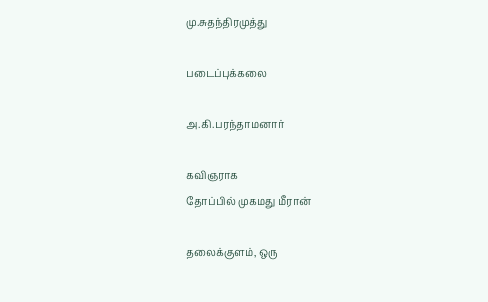மு.சுதந்திரமுத்து

படைப்புக்கலை

அ.கி.பரந்தாமனார்

கவிஞராக
தோப்பில் முகமது மீரான்

தலைக்குளம், ஒரு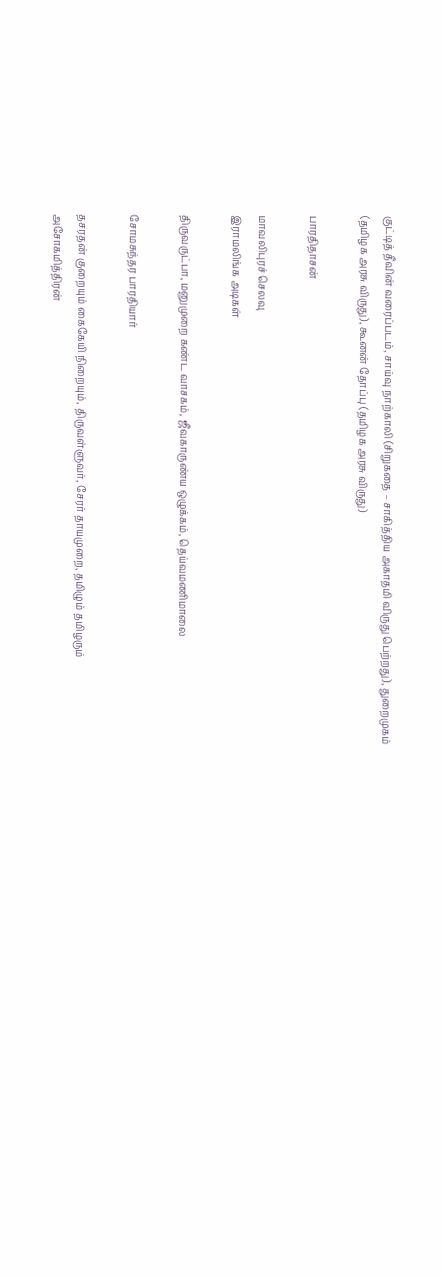குட்டித் தீவின் வரைப்படம், சாய்வு நாற்காலி (சிறுகதை – சாகித்திய அகாதமி விருது பெற்றது), துறைமுகம் (தமிழக அரசு விருது), கூனன் தோப்பு (தமிழக அரசு விருது)

பாரதிதாசன்

மாவலிபுரச் செலவு
இராமலிங்க அடிகள்

திருவருட்பா, மனுமுறை கண்ட வாசகம், ஜீவகாருண்ய ஒழுக்கம், தெய்வமணிமாலை

சோமசுந்தர பாரதியார்

தசரதன் குறையும் கைகேயி நிறையும், திருவள்ளுவர், சேரர் தாயமுறை, தமிழும் தமிழரும்
அசோகமித்திரன்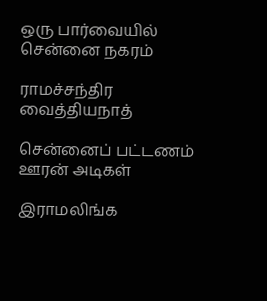ஒரு பார்வையில் சென்னை நகரம்

ராமச்சந்திர வைத்தியநாத்

சென்னைப் பட்டணம்
ஊரன் அடிகள்

இராமலிங்க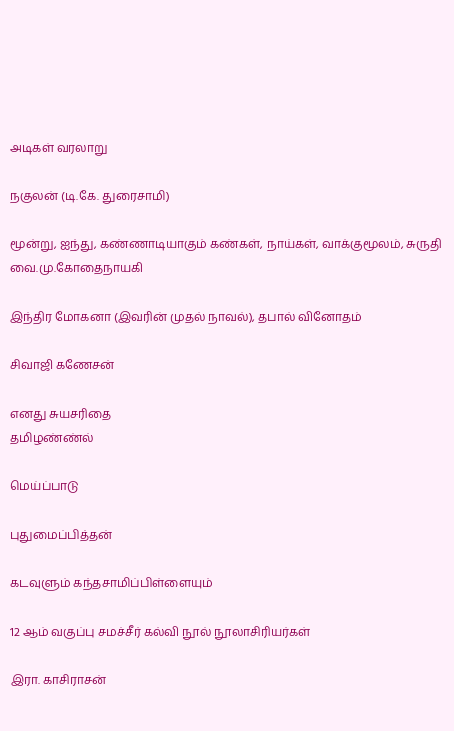அடிகள் வரலாறு

நகுலன் (டி.கே. துரைசாமி)

மூன்று, ஐந்து, கண்ணாடியாகும் கண்கள், நாய்கள், வாக்குமூலம், சுருதி
வை.மு.கோதைநாயகி

இந்திர மோகனா (இவரின் முதல் நாவல்), தபால் வினோதம்

சிவாஜி கணேசன்

எனது சுயசரிதை
தமிழண்ண்ல்

மெய்ப்பாடு

புதுமைப்பித்தன்

கடவுளும் கந்தசாமிப்பிள்ளையும்

12 ஆம் வகுப்பு சமச்சீர் கல்வி நூல் நூலாசிரியர்கள்

இரா. காசிராசன்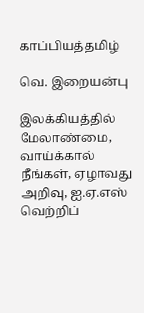காப்பியத்தமிழ்

வெ. இறையன்பு

இலக்கியத்தில் மேலாண்மை, வாய்க்கால் நீங்கள், ஏழாவது அறிவு, ஐ.ஏ.எஸ் வெற்றிப்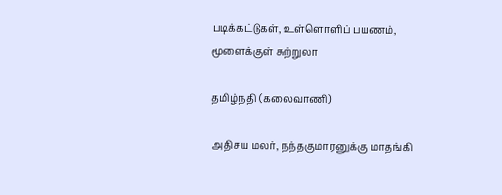படிக்கட்டுகள், உள்ளொளிப் பயணம், மூளைக்குள் சுற்றுலா

தமிழ்நதி (கலைவாணி)

அதிசய மலர், நந்தகுமாரனுக்கு மாதங்கி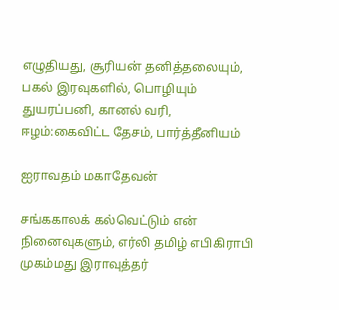எழுதியது, சூரியன் தனித்தலையும், பகல் இரவுகளில், பொழியும் துயரப்பனி, கானல் வரி, ஈழம்:கைவிட்ட தேசம், பார்த்தீனியம்

ஐராவதம் மகாதேவன்

சங்ககாலக் கல்வெட்டும் என் நினைவுகளும், எர்லி தமிழ் எபிகிராபி
முகம்மது இராவுத்தர்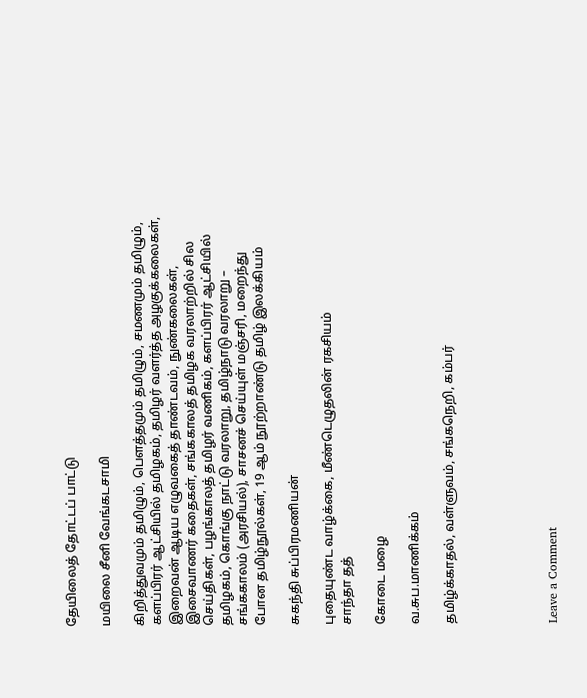தேயிலைத் தோட்டப் பாட்டு

மயிலை சீனி வேங்கடசாமி

கிறித்துவமும் தமிழும், பௌத்தமும் தமிழும், சமணமும் தமிழும், களப்பிரர் ஆட்சியில் தமிழகம், தமிழர் வளர்த்த அழகுக்கலைகள், இறைவன் ஆடிய எழுவகைத் தாண்டவம், நுண்கலைகள், இசைவாணர் கதைகள், சங்ககாலத் தமிழக வரலாற்றில் சில செய்திகள், பழங்காலத் தமிழர் வணிகம், களப்பிரர் ஆட்சியில் தமிழகம், கொங்கு நாட்டு வரலாறு, தமிழ்நாடு வரலாறு – சங்ககாலம் (அரசியல்), சாசனச் செய்யுள் மஞ்சரி, மறைந்து போன தமிழ்நூல்கள், 19 ஆம் நூற்றாண்டு தமிழ் இலக்கியம்

சுகந்தி சுப்பிரமணியன்

புதையுண்ட வாழ்க்கை, மீண்டெழுதலின் ரகசியம்
சாந்தா தத்

கோடை மழை

வ.சுப.மாணிக்கம்

தமிழ்க்காதல், வள்ளுவம், சங்கநெறி, கம்பர்





Leave a Comment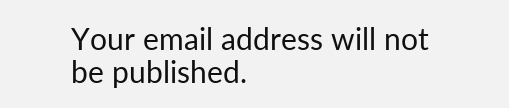Your email address will not be published.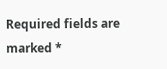Required fields are marked *